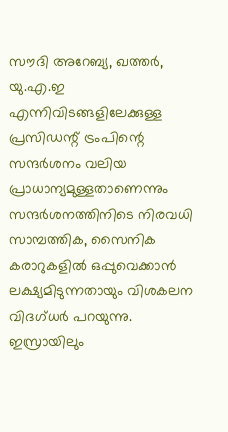സൗദി അറേബ്യ, ഖത്തർ, യു.എ.ഇ എന്നിവിടങ്ങളിലേക്കുള്ള പ്രസിഡന്റ് ട്രംപിന്റെ സന്ദർശനം വലിയ പ്രാധാന്യമുള്ളതാണെന്നും സന്ദർശനത്തിനിടെ നിരവധി സാമ്പത്തിക, സൈനിക കരാറുകളിൽ ഒപ്പുവെക്കാൻ ലക്ഷ്യമിടുന്നതായും വിശകലന വിദഗ്ധർ പറയുന്നു. ഇസ്രായിലും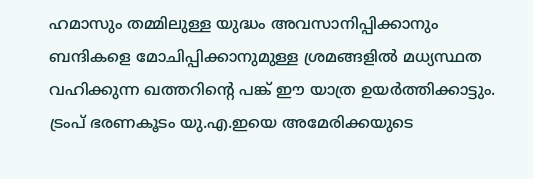ഹമാസും തമ്മിലുള്ള യുദ്ധം അവസാനിപ്പിക്കാനും ബന്ദികളെ മോചിപ്പിക്കാനുമുള്ള ശ്രമങ്ങളിൽ മധ്യസ്ഥത വഹിക്കുന്ന ഖത്തറിന്റെ പങ്ക് ഈ യാത്ര ഉയർത്തിക്കാട്ടും. ട്രംപ് ഭരണകൂടം യു.എ.ഇയെ അമേരിക്കയുടെ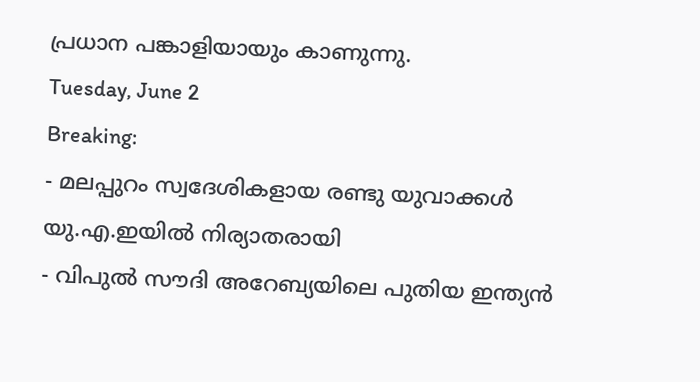പ്രധാന പങ്കാളിയായും കാണുന്നു.
Tuesday, June 2
Breaking:
- മലപ്പുറം സ്വദേശികളായ രണ്ടു യുവാക്കൾ യു.എ.ഇയിൽ നിര്യാതരായി
- വിപുൽ സൗദി അറേബ്യയിലെ പുതിയ ഇന്ത്യൻ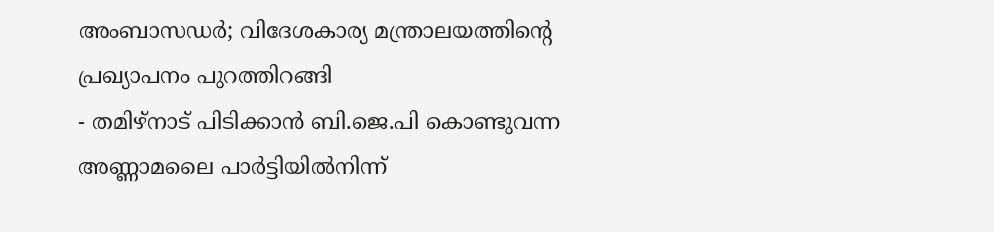അംബാസഡർ; വിദേശകാര്യ മന്ത്രാലയത്തിന്റെ പ്രഖ്യാപനം പുറത്തിറങ്ങി
- തമിഴ്നാട് പിടിക്കാൻ ബി.ജെ.പി കൊണ്ടുവന്ന അണ്ണാമലൈ പാർട്ടിയിൽനിന്ന്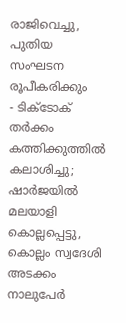രാജിവെച്ചു, പുതിയ സംഘടന രൂപീകരിക്കും
- ടിക്ടോക് തർക്കം കത്തിക്കുത്തിൽ കലാശിച്ചു; ഷാർജയിൽ മലയാളി കൊല്ലപ്പെട്ടു, കൊല്ലം സ്വദേശി അടക്കം നാലുപേർ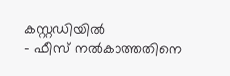കസ്റ്റഡിയിൽ
- ഫീസ് നൽകാത്തതിനെ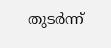തുടർന്ന്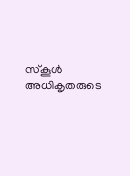സ്കൂൾ അധികൃതരുടെ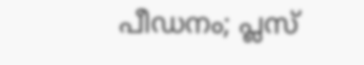പീഡനം; പ്ലസ്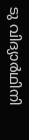ടു വിദ്യാർഥിനി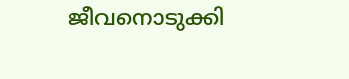ജീവനൊടുക്കി